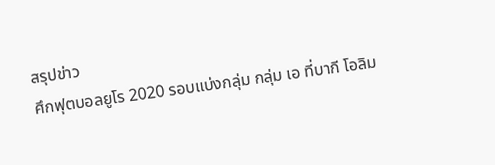สรุปข่าว
ศึกฟุตบอลยูโร 2020 รอบแบ่งกลุ่ม กลุ่ม เอ ที่บากี โอลิม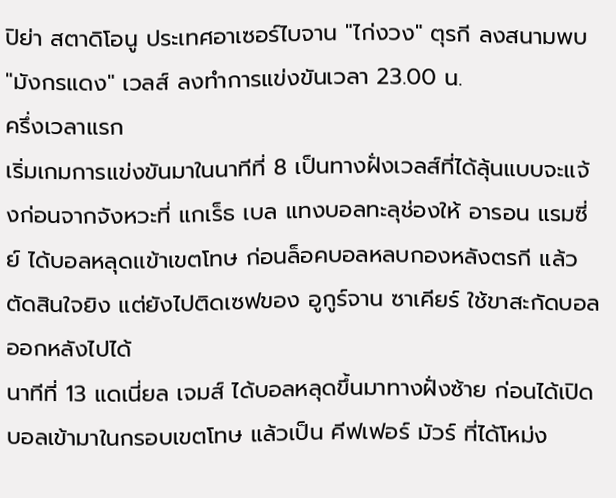ปิย่า สตาดิโอนู ประเทศอาเซอร์ไบจาน "ไก่งวง" ตุรกี ลงสนามพบ "มังกรแดง" เวลส์ ลงทำการแข่งขันเวลา 23.00 น.
ครึ่งเวลาแรก
เริ่มเกมการแข่งขันมาในนาทีที่ 8 เป็นทางฝั่งเวลส์ที่ได้ลุ้นแบบจะแจ้งก่อนจากจังหวะที่ แกเร็ธ เบล แทงบอลทะลุช่องให้ อารอน แรมซี่ย์ ได้บอลหลุดเเข้าเขตโทษ ก่อนล็อคบอลหลบกองหลังตรกี แล้วตัดสินใจยิง แต่ยังไปติดเซฟของ อูกูร์จาน ซาเคียร์ ใช้ขาสะกัดบอลออกหลังไปได้
นาทีที่ 13 แดเนี่ยล เจมส์ ได้บอลหลุดขึ้นมาทางฝั่งซ้าย ก่อนได้เปิดบอลเข้ามาในกรอบเขตโทษ แล้วเป็น คีฟเฟอร์ มัวร์ ที่ได้โหม่ง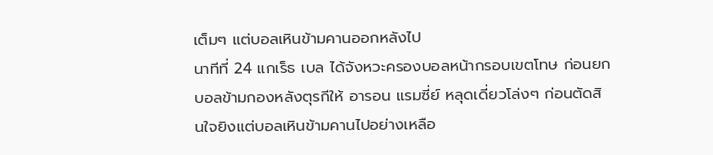เต็มๆ แต่บอลเหินข้ามคานออกหลังไป
นาทีที่ 24 แกเร็ธ เบล ได้จังหวะครองบอลหน้ากรอบเขตโทษ ก่อนยกบอลข้ามกองหลังตุรกีให้ อารอน แรมซี่ย์ หลุดเดี่ยวโล่งๆ ก่อนตัดสินใจยิงแต่บอลเหินข้ามคานไปอย่างเหลือ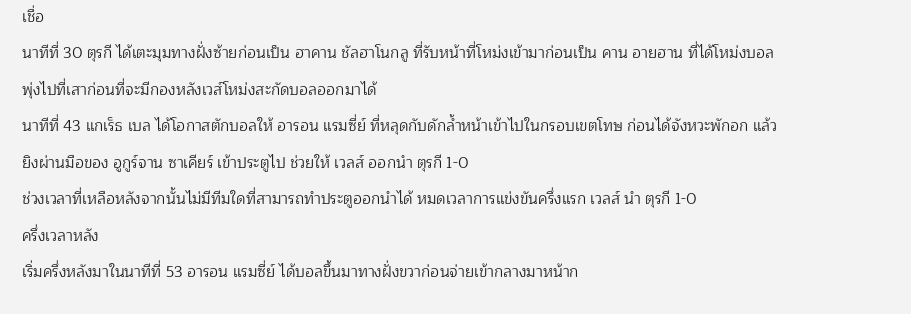เชื่อ
นาทีที่ 30 ตุรกี ได้เตะมุมทางฝั่งซ้ายก่อนเป็น ฮาคาน ชัลฮาโนกลู ที่รับหน้าที่โหม่งเข้ามาก่อนเป็น คาน อายฮาน ที่ได้โหม่งบอลพุ่งไปที่เสาก่อนที่จะมีกองหลังเวส์โหม่งสะกัดบอลออกมาได้
นาทีที่ 43 แกเร็ธ เบล ได้โอกาสตักบอลให้ อารอน แรมซี่ย์ ที่หลุดกับดักล้ำหน้าเข้าไปในกรอบเขตโทษ ก่อนได้จังหวะพักอก แล้วยิงผ่านมือของ อูกูร์จาน ซาเคียร์ เข้าประตูไป ช่วยให้ เวลส์ ออกนำ ตุรกี 1-0
ช่วงเวลาที่เหลือหลังจากนั้นไม่มีทีมใดที่สามารถทำประตูออกนำได้ หมดเวลาการแข่งขันครึ่งแรก เวลส์ นำ ตุรกี 1-0
ครึ่งเวลาหลัง
เริ่มครึ่งหลังมาในนาทีที่ 53 อารอน แรมซี่ย์ ได้บอลขึ้นมาทางฝั่งขวาก่อนจ่ายเข้ากลางมาหน้าก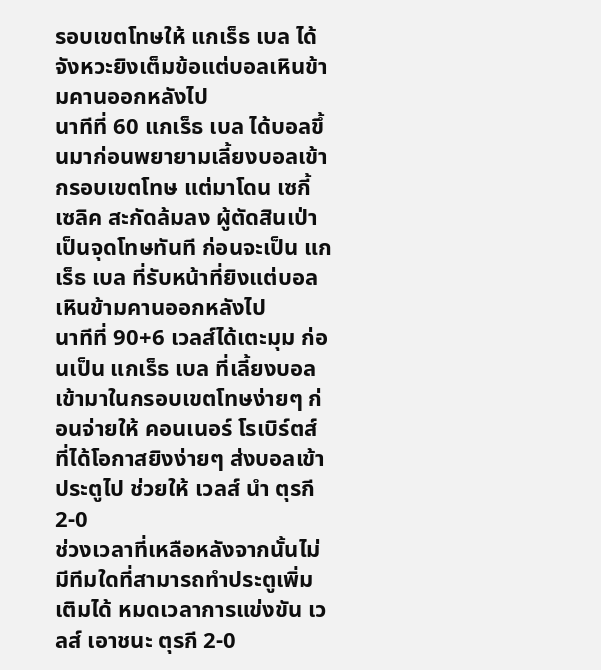รอบเขตโทษให้ แกเร็ธ เบล ได้จังหวะยิงเต็มข้อแต่บอลเหินข้ามคานออกหลังไป
นาทีที่ 60 แกเร็ธ เบล ได้บอลขึ้นมาก่อนพยายามเลี้ยงบอลเข้ากรอบเขตโทษ แต่มาโดน เซกี้ เซลิค สะกัดล้มลง ผู้ตัดสินเป่าเป็นจุดโทษทันที ก่อนจะเป็น แกเร็ธ เบล ที่รับหน้าที่ยิงแต่บอลเหินข้ามคานออกหลังไป
นาทีที่ 90+6 เวลส์ได้เตะมุม ก่อนเป็น แกเร็ธ เบล ที่เลี้ยงบอลเข้ามาในกรอบเขตโทษง่ายๆ ก่อนจ่ายให้ คอนเนอร์ โรเบิร์ตส์ ที่ได้โอกาสยิงง่ายๆ ส่งบอลเข้าประตูไป ช่วยให้ เวลส์ นำ ตุรกี 2-0
ช่วงเวลาที่เหลือหลังจากนั้นไม่มีทีมใดที่สามารถทำประตูเพิ่มเติมได้ หมดเวลาการแข่งขัน เวลส์ เอาชนะ ตุรกี 2-0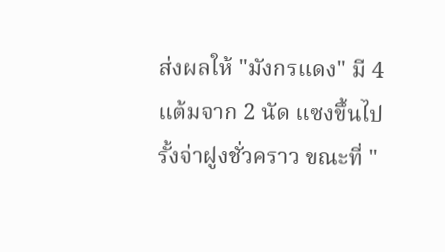ส่งผลให้ "มังกรแดง" มี 4 แต้มจาก 2 นัด แซงขึ้นไปรั้งจ่าฝูงชั่วคราว ขณะที่ "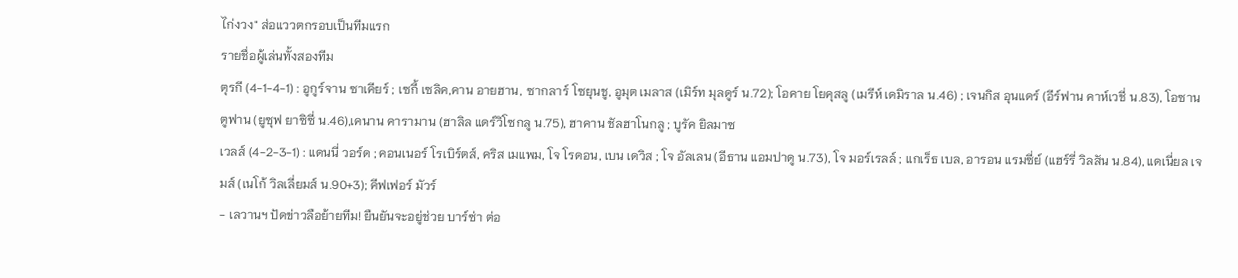ไก่งวง" ส่อแววตกรอบเป็นทีมแรก
รายชื่อผู้เล่นทั้งสองทีม
ตุรกี (4-1-4-1) : อูกูร์จาน ซาเคียร์ ; เซกี้ เซลิค,คาน อายฮาน, ซากลาร์ โซยุนชู, อูมุต เมลาส (เมิร์ท มุลดูร์ น.72); โอคาย โยคุสลู (เมรีห์ เดมิราล น.46) ; เจนกิส อุนแดร์ (อีร์ฟาน คาห์เวชี่ น.83), โอซาน ตูฟาน (ยูซุฟ ยาซิซี่ น.46),เคนาน คารามาน (ฮาลิล แดร์วิโซกลู น.75), ฮาคาน ชัลฮาโนกลู ; บูรัค ยิลมาซ
เวลส์ (4-2-3-1) : แดนนี่ วอร์ด ; คอนเนอร์ โรเบิร์ตส์, คริส เมแพม, โจ โรดอน, เบน เดวิส ; โจ อัลเลน (อีธาน แอมปาดู น.73), โจ มอร์เรลล์ ; แกเร็ธ เบล, อารอน แรมซี่ย์ (แฮร์รี่ วิลสัน น.84), แดเนี่ยล เจมส์ (เนโก้ วิลเลี่ยมส์ น.90+3); คีฟเฟอร์ มัวร์
- เลวานฯ ปัดข่าวลือย้ายทีม! ยืนยันจะอยู่ช่วย บาร์ซ่า ต่อ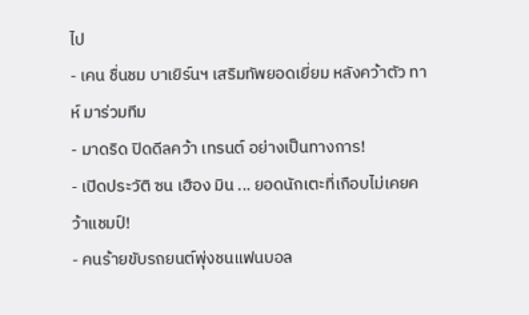ไป
- เคน ชื่นชม บาเยิร์นฯ เสริมทัพยอดเยี่ยม หลังคว้าตัว ทาห์ มาร่วมทีม
- มาดริด ปิดดีลคว้า เทรนต์ อย่างเป็นทางการ!
- เปิดประวัติ ซน เฮือง มิน ... ยอดนักเตะที่เกือบไม่เคยคว้าแชมป์!
- คนร้ายขับรถยนต์พุ่งชนแฟนบอล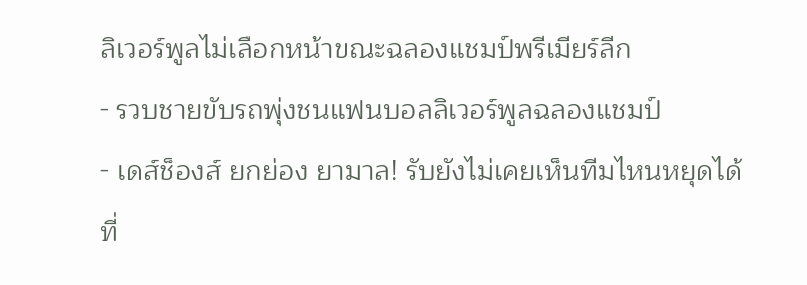ลิเวอร์พูลไม่เลือกหน้าขณะฉลองแชมป์พรีเมียร์ลีก
- รวบชายขับรถพุ่งชนแฟนบอลลิเวอร์พูลฉลองแชมป์
- เดส์ช็องส์ ยกย่อง ยามาล! รับยังไม่เคยเห็นทีมไหนหยุดได้
ที่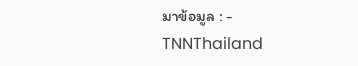มาข้อมูล : -
TNNThailand